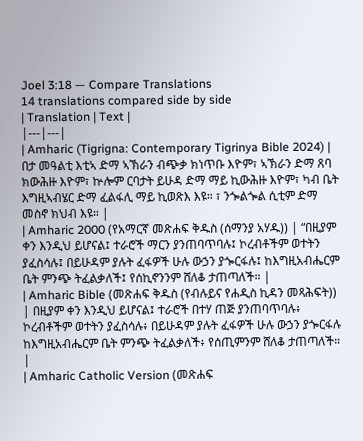Joel 3:18 — Compare Translations
14 translations compared side by side
| Translation | Text |
|---|---|
| Amharic (Tigrigna: Contemporary Tigrinya Bible 2024) | በታ መዓልቲ እቲኣ ድማ ኣኽራን ብጭቃ ክነጥቡ እዮም፣ ኣኽራን ድማ ጸባ ክውሕዙ እዮም፣ ኵሎም ርባታት ይሁዳ ድማ ማይ ኪውሕዙ እዮም፣ ካብ ቤት እግዚኣብሄር ድማ ፈልፋሊ ማይ ኪወጽእ እዩ። ፣ ንጐልጐል ሲቲም ድማ መስኖ ክህብ እዩ። |
| Amharic 2000 (የአማርኛ መጽሐፍ ቅዱስ (ሰማንያ አሃዱ)) | “በዚያም ቀን እንዲህ ይሆናል፤ ተራሮች ማርን ያንጠባጥባሉ፤ ኮረብቶችም ወተትን ያፈስሳሉ፤ በይሁዳም ያሉት ፈፋዎች ሁሉ ውኃን ያጐርፋሉ፤ ከእግዚአብሔርም ቤት ምንጭ ትፈልቃለች፤ የሰኪኖንንም ሸለቆ ታጠጣለች። |
| Amharic Bible (መጽሐፍ ቅዱስ (የብሉይና የሐዲስ ኪዳን መጻሕፍት)) | በዚያም ቀን እንዲህ ይሆናል፤ ተራሮች በተሃ ጠጅ ያንጠባጥባሉ፥ ኮረብቶችም ወተትን ያፈስሳሉ፥ በይሁዳም ያሉት ፈፋዎች ሁሉ ውኃን ያጐርፋሉ ከእግዚአብሔርም ቤት ምንጭ ትፈልቃለች፥ የሰጢምንም ሸለቆ ታጠጣለች። |
| Amharic Catholic Version (መጽሐፍ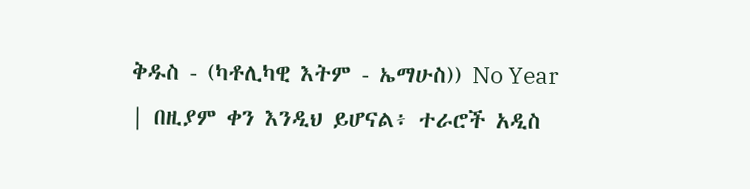ቅዱስ - (ካቶሊካዊ እትም - ኤማሁስ)) No Year | በዚያም ቀን እንዲህ ይሆናል፥ ተራሮች አዲስ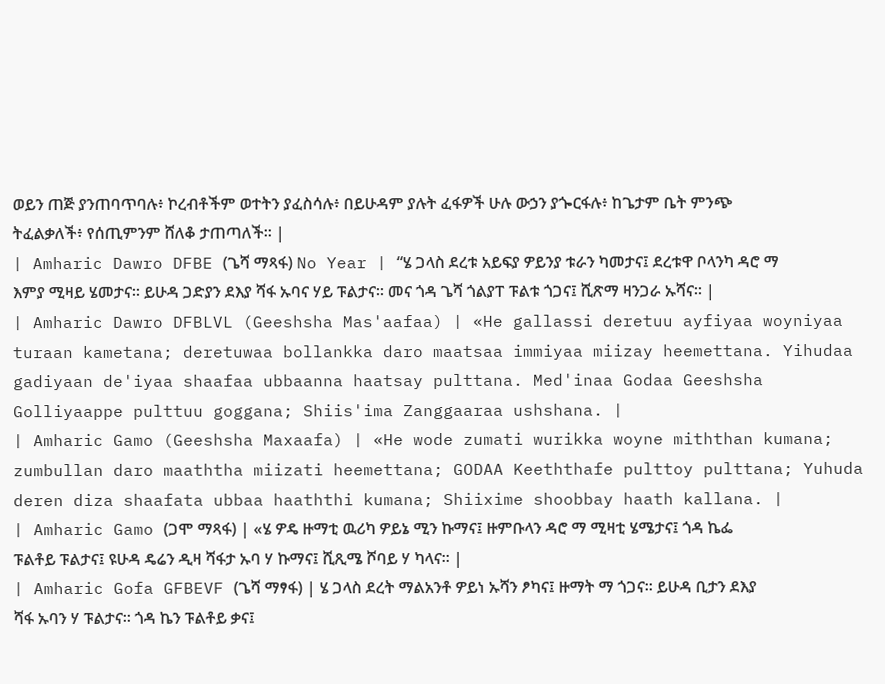ወይን ጠጅ ያንጠባጥባሉ፥ ኮረብቶችም ወተትን ያፈስሳሉ፥ በይሁዳም ያሉት ፈፋዎች ሁሉ ውኃን ያጐርፋሉ፥ ከጌታም ቤት ምንጭ ትፈልቃለች፥ የሰጢምንም ሸለቆ ታጠጣለች። |
| Amharic Dawro DFBE (ጌሻ ማጻፋ) No Year | “ሄ ጋላስ ደረቱ አይፍያ ዎይንያ ቱራን ካመታና፤ ደረቱዋ ቦላንካ ዳሮ ማ እምያ ሚዛይ ሄመታና። ይሁዳ ጋድያን ደእያ ሻፋ ኡባና ሃይ ፑልታና። መና ጎዳ ጌሻ ጎልያፐ ፑልቱ ጎጋና፤ ሺጽማ ዛንጋራ ኡሻና። |
| Amharic Dawro DFBLVL (Geeshsha Mas'aafaa) | «He gallassi deretuu ayfiyaa woyniyaa turaan kametana; deretuwaa bollankka daro maatsaa immiyaa miizay heemettana. Yihudaa gadiyaan de'iyaa shaafaa ubbaanna haatsay pulttana. Med'inaa Godaa Geeshsha Golliyaappe pulttuu goggana; Shiis'ima Zanggaaraa ushshana. |
| Amharic Gamo (Geeshsha Maxaafa) | «He wode zumati wurikka woyne miththan kumana; zumbullan daro maaththa miizati heemettana; GODAA Keeththafe pulttoy pulttana; Yuhuda deren diza shaafata ubbaa haaththi kumana; Shiixime shoobbay haath kallana. |
| Amharic Gamo (ጋሞ ማጻፋ) | «ሄ ዎዴ ዙማቲ ዉሪካ ዎይኔ ሚን ኩማና፤ ዙምቡላን ዳሮ ማ ሚዛቲ ሄሜታና፤ ጎዳ ኬፌ ፑልቶይ ፑልታና፤ ዩሁዳ ዴሬን ዲዛ ሻፋታ ኡባ ሃ ኩማና፤ ሺጺሜ ሾባይ ሃ ካላና። |
| Amharic Gofa GFBEVF (ጌሻ ማፃፋ) | ሄ ጋላስ ደረት ማልአንቶ ዎይነ ኡሻን ፆካና፤ ዙማት ማ ጎጋና። ይሁዳ ቢታን ደእያ ሻፋ ኡባን ሃ ፑልታና። ጎዳ ኬን ፑልቶይ ቃና፤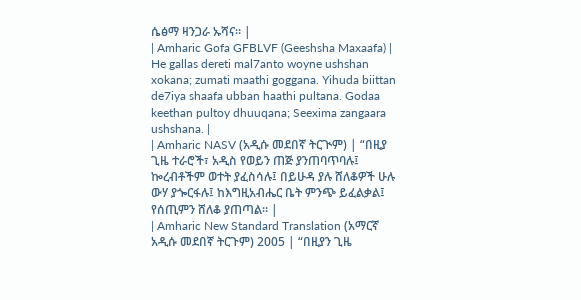ሴፅማ ዛንጋራ ኡሻና። |
| Amharic Gofa GFBLVF (Geeshsha Maxaafa) | He gallas dereti mal7anto woyne ushshan xokana; zumati maathi goggana. Yihuda biittan de7iya shaafa ubban haathi pultana. Godaa keethan pultoy dhuuqana; Seexima zangaara ushshana. |
| Amharic NASV (አዲሱ መደበኛ ትርጒም) | “በዚያ ጊዜ ተራሮች፣ አዲስ የወይን ጠጅ ያንጠባጥባሉ፤ ኰረብቶችም ወተት ያፈስሳሉ፤ በይሁዳ ያሉ ሸለቆዎች ሁሉ ውሃ ያጐርፋሉ፤ ከእግዚአብሔር ቤት ምንጭ ይፈልቃል፤ የሰጢምን ሸለቆ ያጠጣል። |
| Amharic New Standard Translation (አማርኛ አዲሱ መደበኛ ትርጉም) 2005 | “በዚያን ጊዜ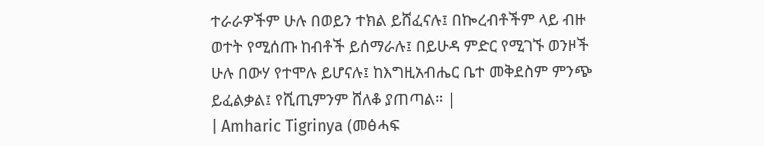ተራራዎችም ሁሉ በወይን ተክል ይሸፈናሉ፤ በኰረብቶችም ላይ ብዙ ወተት የሚሰጡ ከብቶች ይሰማራሉ፤ በይሁዳ ምድር የሚገኙ ወንዞች ሁሉ በውሃ የተሞሉ ይሆናሉ፤ ከእግዚአብሔር ቤተ መቅደስም ምንጭ ይፈልቃል፤ የሺጢምንም ሸለቆ ያጠጣል። |
| Amharic Tigrinya (መፅሓፍ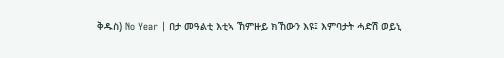ቅዱስ) No Year | በታ መዓልቲ እቲኣ ኸምዙይ ክኸውን እዩ፤ እምባታት ሓድሽ ወይኒ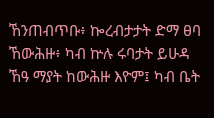ኸንጠብጥቡ፥ ኰረብታታት ድማ ፀባ ኸውሕዙ፥ ካብ ኵሉ ሩባታት ይሁዳ ኸዓ ማያት ከውሕዙ እዮም፤ ካብ ቤት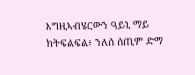እግዚኣብሄርውን ዓይኒ ማይ ክትፍልፍል፥ ንለሰ ሰጢም ድማ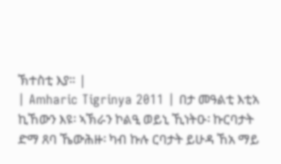ኽተስቲ እያ። |
| Amharic Tigrinya 2011 | በታ መዓልቲ እቲአ ኪኸውን እዩ፡ ኣኽራን ኮልዒ ወይኒ ኺነትዑ፡ ኩርባታት ድማ ጸባ ኼውሕዙ፡ ካብ ኩሉ ርባታት ይሁዳ ኸአ ማይ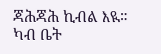ጃሕጃሕ ኪብል እዪ። ካብ ቤት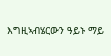እግዚኣብሄርውን ዓይኑ ማይ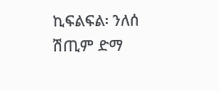ኪፍልፍል፡ ንለሰ ሽጢም ድማ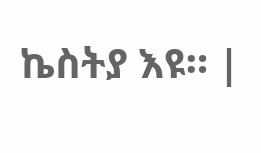ኬስትያ እዩ። |